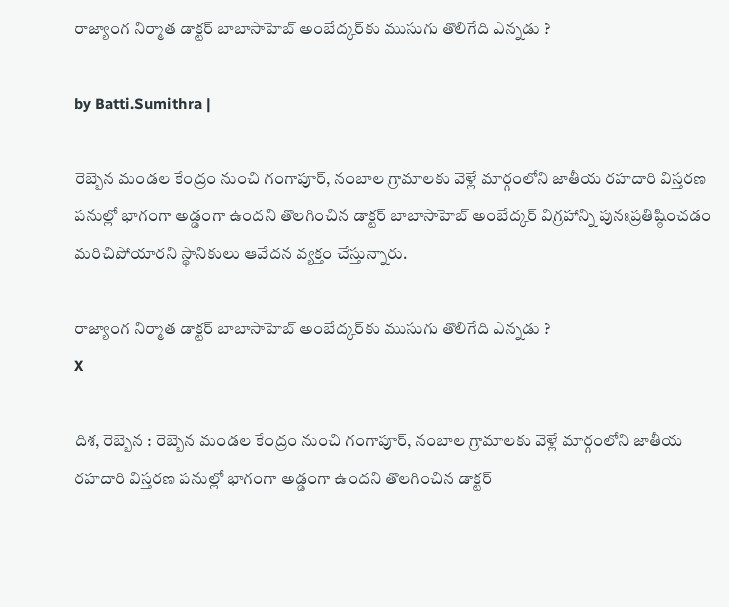రాజ్యాంగ నిర్మాత డాక్టర్ బాబాసాహెబ్ అంబేద్కర్‌కు ముసుగు తొలిగేది ఎన్నడు ?

by Batti.Sumithra |

రెబ్బెన మండల కేంద్రం నుంచి గంగాపూర్, నంబాల గ్రామాలకు వెళ్లే మార్గంలోని జాతీయ రహదారి విస్తరణ పనుల్లో భాగంగా అడ్డంగా ఉందని తొలగించిన డాక్టర్ బాబాసాహెబ్ అంబేద్కర్ విగ్రహాన్ని పునఃప్రతిష్ఠించడం మరిచిపోయారని స్థానికులు ఆవేదన వ్యక్తం చేస్తున్నారు.

రాజ్యాంగ నిర్మాత డాక్టర్ బాబాసాహెబ్ అంబేద్కర్‌కు ముసుగు తొలిగేది ఎన్నడు ?
X

దిశ, రెబ్బెన : రెబ్బెన మండల కేంద్రం నుంచి గంగాపూర్, నంబాల గ్రామాలకు వెళ్లే మార్గంలోని జాతీయ రహదారి విస్తరణ పనుల్లో భాగంగా అడ్డంగా ఉందని తొలగించిన డాక్టర్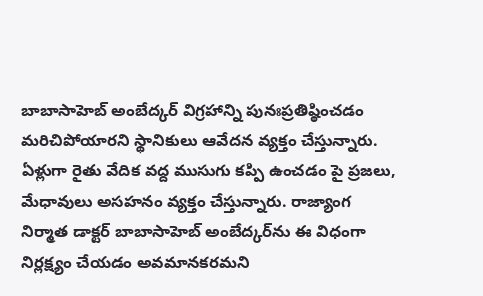బాబాసాహెబ్ అంబేద్కర్ విగ్రహాన్ని పునఃప్రతిష్ఠించడం మరిచిపోయారని స్థానికులు ఆవేదన వ్యక్తం చేస్తున్నారు. ఏళ్లుగా రైతు వేదిక వద్ద ముసుగు కప్పి ఉంచడం పై ప్రజలు, మేధావులు అసహనం వ్యక్తం చేస్తున్నారు. రాజ్యాంగ నిర్మాత డాక్టర్ బాబాసాహెబ్ అంబేద్కర్‌ను ఈ విధంగా నిర్లక్ష్యం చేయడం అవమానకరమని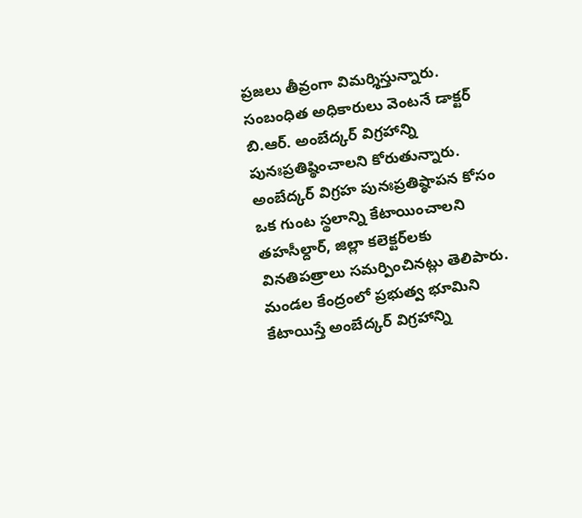ప్రజలు తీవ్రంగా విమర్శిస్తున్నారు. సంబంధిత అధికారులు వెంటనే డాక్టర్ బి.ఆర్. అంబేద్కర్ విగ్రహాన్ని పునఃప్రతిష్ఠించాలని కోరుతున్నారు. అంబేద్కర్ విగ్రహ పునఃప్రతిష్ఠాపన కోసం ఒక గుంట స్థలాన్ని కేటాయించాలని తహసీల్దార్, జిల్లా కలెక్టర్‌లకు వినతిపత్రాలు సమర్పించినట్లు తెలిపారు. మండల కేంద్రంలో ప్రభుత్వ భూమిని కేటాయిస్తే అంబేద్కర్ విగ్రహాన్ని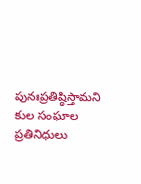పునఃప్రతిష్ఠిస్తామని కుల సంఘాల ప్రతినిధులు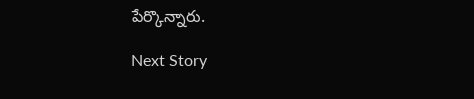పేర్కొన్నారు.

Next Story